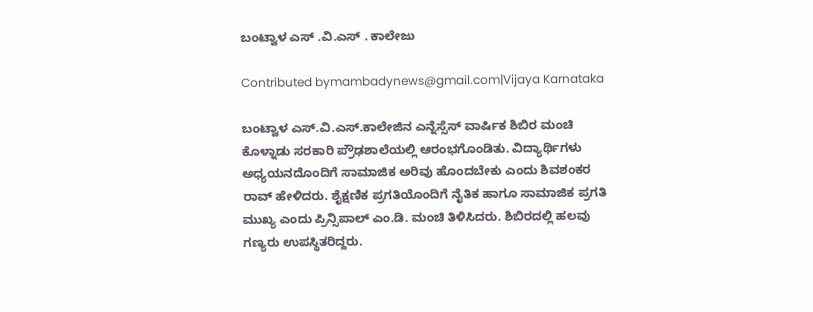ಬಂಟ್ವಾಳ ಎಸ್ .ವಿ.ಎಸ್ . ಕಾಲೇಜು

Contributed bymambadynews@gmail.com|Vijaya Karnataka

ಬಂಟ್ವಾಳ ಎಸ್‌.ವಿ.ಎಸ್‌.ಕಾಲೇಜಿನ ಎನ್ನೆಸ್ಸೆಸ್‌ ವಾರ್ಷಿಕ ಶಿಬಿರ ಮಂಚಿ ಕೊಳ್ನಾಡು ಸರಕಾರಿ ಪ್ರೌಢಶಾಲೆಯಲ್ಲಿ ಆರಂಭಗೊಂಡಿತು. ವಿದ್ಯಾರ್ಥಿಗಳು ಅಧ್ಯಯನದೊಂದಿಗೆ ಸಾಮಾಜಿಕ ಅರಿವು ಹೊಂದಬೇಕು ಎಂದು ಶಿವಶಂಕರ ರಾವ್‌ ಹೇಳಿದರು. ಶೈಕ್ಷಣಿಕ ಪ್ರಗತಿಯೊಂದಿಗೆ ನೈತಿಕ ಹಾಗೂ ಸಾಮಾಜಿಕ ಪ್ರಗತಿ ಮುಖ್ಯ ಎಂದು ಪ್ರಿನ್ಸಿಪಾಲ್‌ ಎಂ.ಡಿ. ಮಂಚಿ ತಿಳಿಸಿದರು. ಶಿಬಿರದಲ್ಲಿ ಹಲವು ಗಣ್ಯರು ಉಪಸ್ಥಿತರಿದ್ದರು.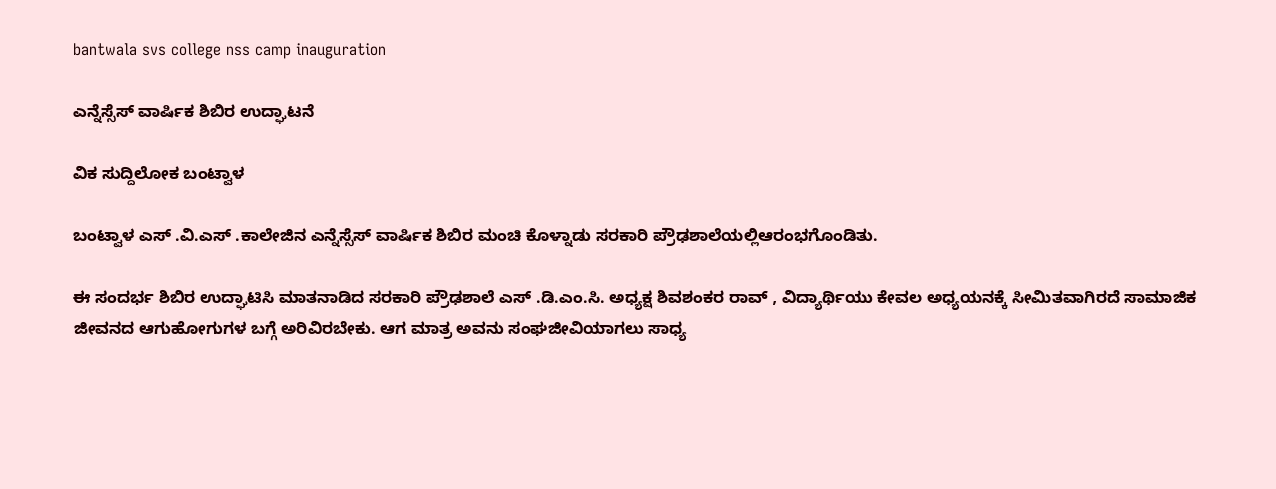bantwala svs college nss camp inauguration

ಎನ್ನೆಸ್ಸೆಸ್ ವಾರ್ಷಿಕ ಶಿಬಿರ ಉದ್ಘಾಟನೆ

ವಿಕ ಸುದ್ದಿಲೋಕ ಬಂಟ್ವಾಳ

ಬಂಟ್ವಾಳ ಎಸ್ .ವಿ.ಎಸ್ .ಕಾಲೇಜಿನ ಎನ್ನೆಸ್ಸೆಸ್ ವಾರ್ಷಿಕ ಶಿಬಿರ ಮಂಚಿ ಕೊಳ್ನಾಡು ಸರಕಾರಿ ಪ್ರೌಢಶಾಲೆಯಲ್ಲಿಆರಂಭಗೊಂಡಿತು.

ಈ ಸಂದರ್ಭ ಶಿಬಿರ ಉದ್ಘಾಟಿಸಿ ಮಾತನಾಡಿದ ಸರಕಾರಿ ಪ್ರೌಢಶಾಲೆ ಎಸ್ .ಡಿ.ಎಂ.ಸಿ. ಅಧ್ಯಕ್ಷ ಶಿವಶಂಕರ ರಾವ್ , ವಿದ್ಯಾರ್ಥಿಯು ಕೇವಲ ಅಧ್ಯಯನಕ್ಕೆ ಸೀಮಿತವಾಗಿರದೆ ಸಾಮಾಜಿಕ ಜೀವನದ ಆಗುಹೋಗುಗಳ ಬಗ್ಗೆ ಅರಿವಿರಬೇಕು. ಆಗ ಮಾತ್ರ ಅವನು ಸಂಘಜೀವಿಯಾಗಲು ಸಾಧ್ಯ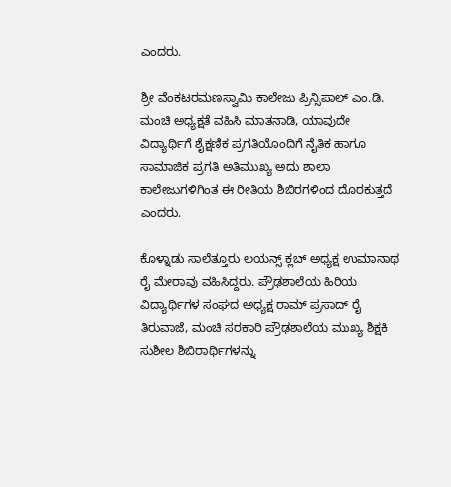ಎಂದರು.

ಶ್ರೀ ವೆಂಕಟರಮಣಸ್ವಾಮಿ ಕಾಲೇಜು ಪ್ರಿನ್ಸಿಪಾಲ್ ಎಂ.ಡಿ. ಮಂಚಿ ಅಧ್ಯಕ್ಷತೆ ವಹಿಸಿ ಮಾತನಾಡಿ, ಯಾವುದೇ ವಿದ್ಯಾರ್ಥಿಗೆ ಶೈಕ್ಷಣಿಕ ಪ್ರಗತಿಯೊಂದಿಗೆ ನೈತಿಕ ಹಾಗೂ ಸಾಮಾಜಿಕ ಪ್ರಗತಿ ಅತಿಮುಖ್ಯ ಅದು ಶಾಲಾ ಕಾಲೇಜುಗಳಿಗಿಂತ ಈ ರೀತಿಯ ಶಿಬಿರಗಳಿಂದ ದೊರಕುತ್ತದೆ ಎಂದರು.

ಕೊಳ್ನಾಡು ಸಾಲೆತ್ತೂರು ಲಯನ್ಸ್ ಕ್ಲಬ್ ಅಧ್ಯಕ್ಷ ಉಮಾನಾಥ ರೈ ಮೇರಾವು ವಹಿಸಿದ್ದರು. ಪ್ರೌಢಶಾಲೆಯ ಹಿರಿಯ ವಿದ್ಯಾರ್ಥಿಗಳ ಸಂಘದ ಅಧ್ಯಕ್ಷ ರಾಮ್ ಪ್ರಸಾದ್ ರೈ ತಿರುವಾಜೆ, ಮಂಚಿ ಸರಕಾರಿ ಪ್ರೌಢಶಾಲೆಯ ಮುಖ್ಯ ಶಿಕ್ಷಕಿ ಸುಶೀಲ ಶಿಬಿರಾರ್ಥಿಗಳನ್ನು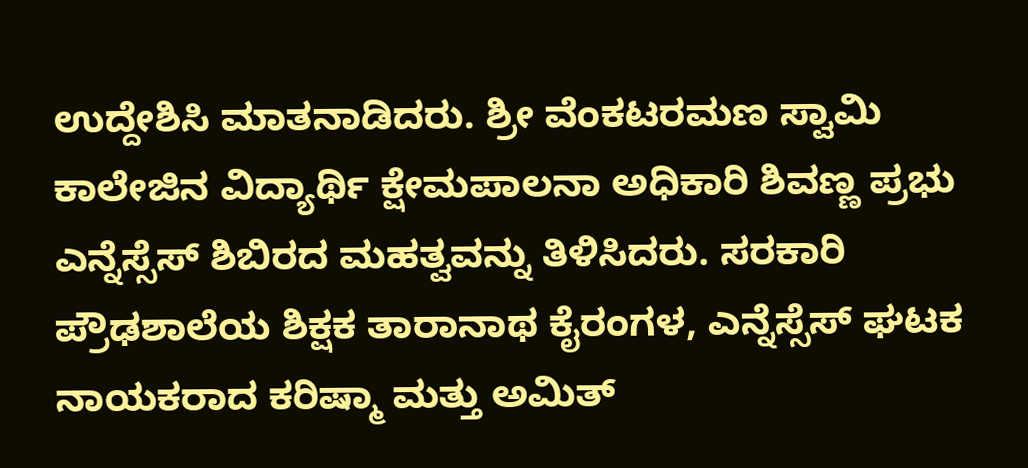ಉದ್ದೇಶಿಸಿ ಮಾತನಾಡಿದರು. ಶ್ರೀ ವೆಂಕಟರಮಣ ಸ್ವಾಮಿ ಕಾಲೇಜಿನ ವಿದ್ಯಾರ್ಥಿ ಕ್ಷೇಮಪಾಲನಾ ಅಧಿಕಾರಿ ಶಿವಣ್ಣ ಪ್ರಭು ಎನ್ನೆಸ್ಸೆಸ್ ಶಿಬಿರದ ಮಹತ್ವವನ್ನು ತಿಳಿಸಿದರು. ಸರಕಾರಿ ಪ್ರೌಢಶಾಲೆಯ ಶಿಕ್ಷಕ ತಾರಾನಾಥ ಕೈರಂಗಳ, ಎನ್ನೆಸ್ಸೆಸ್ ಘಟಕ ನಾಯಕರಾದ ಕರಿಷ್ಮಾ ಮತ್ತು ಅಮಿತ್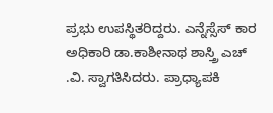ಪ್ರಭು ಉಪಸ್ಥಿತರಿದ್ದರು. ಎನ್ನೆಸ್ಸೆಸ್ ಕಾರ ಅಧಿಕಾರಿ ಡಾ.ಕಾಶೀನಾಥ ಶಾಸ್ತ್ರಿ ಎಚ್ .ವಿ. ಸ್ವಾಗತಿಸಿದರು. ಪ್ರಾಧ್ಯಾಪಕಿ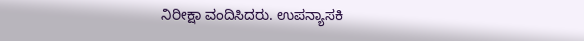ನಿರೀಕ್ಷಾ ವಂದಿಸಿದರು. ಉಪನ್ಯಾಸಕಿ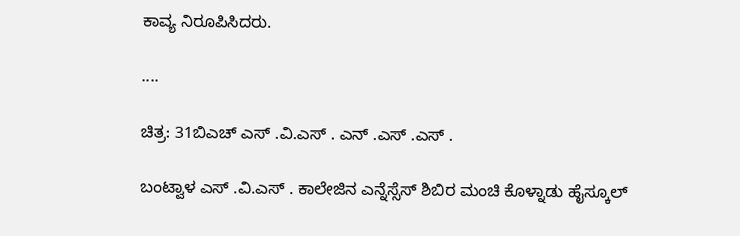ಕಾವ್ಯ ನಿರೂಪಿಸಿದರು.

....

ಚಿತ್ರ: 31ಬಿಎಚ್ ಎಸ್ .ವಿ.ಎಸ್ . ಎನ್ .ಎಸ್ .ಎಸ್ .

ಬಂಟ್ವಾಳ ಎಸ್ .ವಿ.ಎಸ್ . ಕಾಲೇಜಿನ ಎನ್ನೆಸ್ಸೆಸ್ ಶಿಬಿರ ಮಂಚಿ ಕೊಳ್ನಾಡು ಹೈಸ್ಕೂಲ್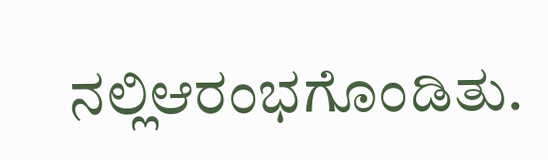ನಲ್ಲಿಆರಂಭಗೊಂಡಿತು.